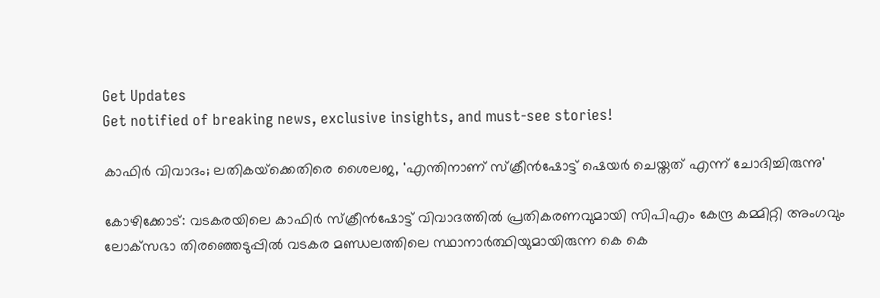Get Updates
Get notified of breaking news, exclusive insights, and must-see stories!

കാഫിര്‍ വിവാദം; ലതികയ്‌ക്കെതിരെ ശൈലജ, 'എന്തിനാണ് സ്‌ക്രീന്‍ഷോട്ട് ഷെയര്‍ ചെയ്തത് എന്ന് ചോദിച്ചിരുന്നു'

കോഴിക്കോട്: വടകരയിലെ കാഫിര്‍ സ്‌ക്രീന്‍ഷോട്ട് വിവാദത്തില്‍ പ്രതികരണവുമായി സിപിഎം കേന്ദ്ര കമ്മിറ്റി അംഗവും ലോക്‌സഭാ തിരഞ്ഞെടുപ്പില്‍ വടകര മണ്ഡലത്തിലെ സ്ഥാനാര്‍ത്ഥിയുമായിരുന്ന കെ കെ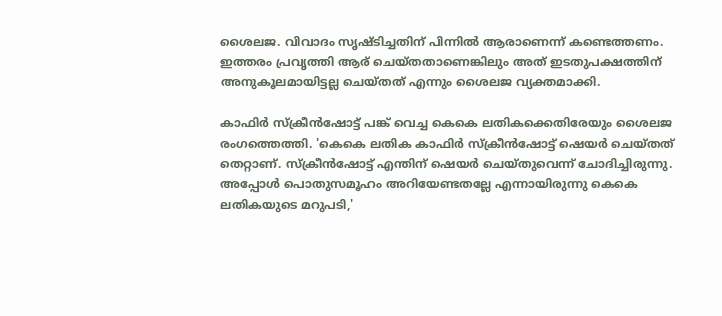ശൈലജ. വിവാദം സൃഷ്ടിച്ചതിന് പിന്നില്‍ ആരാണെന്ന് കണ്ടെത്തണം. ഇത്തരം പ്രവൃത്തി ആര് ചെയ്തതാണെങ്കിലും അത് ഇടതുപക്ഷത്തിന് അനുകൂലമായിട്ടല്ല ചെയ്തത് എന്നും ശൈലജ വ്യക്തമാക്കി.

കാഫിര്‍ സ്‌ക്രീന്‍ഷോട്ട് പങ്ക് വെച്ച കെകെ ലതികക്കെതിരേയും ശൈലജ രംഗത്തെത്തി. 'കെകെ ലതിക കാഫിര്‍ സ്‌ക്രീന്‍ഷോട്ട് ഷെയര്‍ ചെയ്തത് തെറ്റാണ്. സ്‌ക്രീന്‍ഷോട്ട് എന്തിന് ഷെയര്‍ ചെയ്തുവെന്ന് ചോദിച്ചിരുന്നു. അപ്പോള്‍ പൊതുസമൂഹം അറിയേണ്ടതല്ലേ എന്നായിരുന്നു കെകെ ലതികയുടെ മറുപടി,'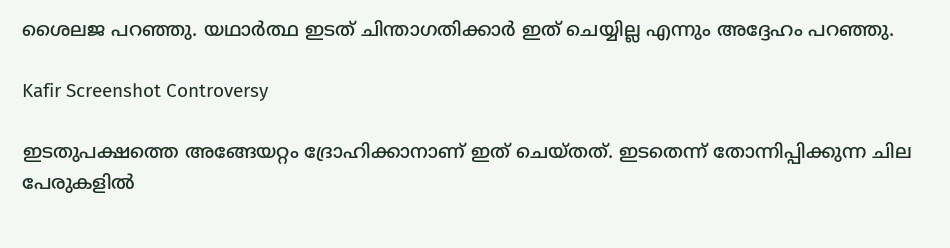ശൈലജ പറഞ്ഞു. യഥാര്‍ത്ഥ ഇടത് ചിന്താഗതിക്കാര്‍ ഇത് ചെയ്യില്ല എന്നും അദ്ദേഹം പറഞ്ഞു.

Kafir Screenshot Controversy

ഇടതുപക്ഷത്തെ അങ്ങേയറ്റം ദ്രോഹിക്കാനാണ് ഇത് ചെയ്തത്. ഇടതെന്ന് തോന്നിപ്പിക്കുന്ന ചില പേരുകളില്‍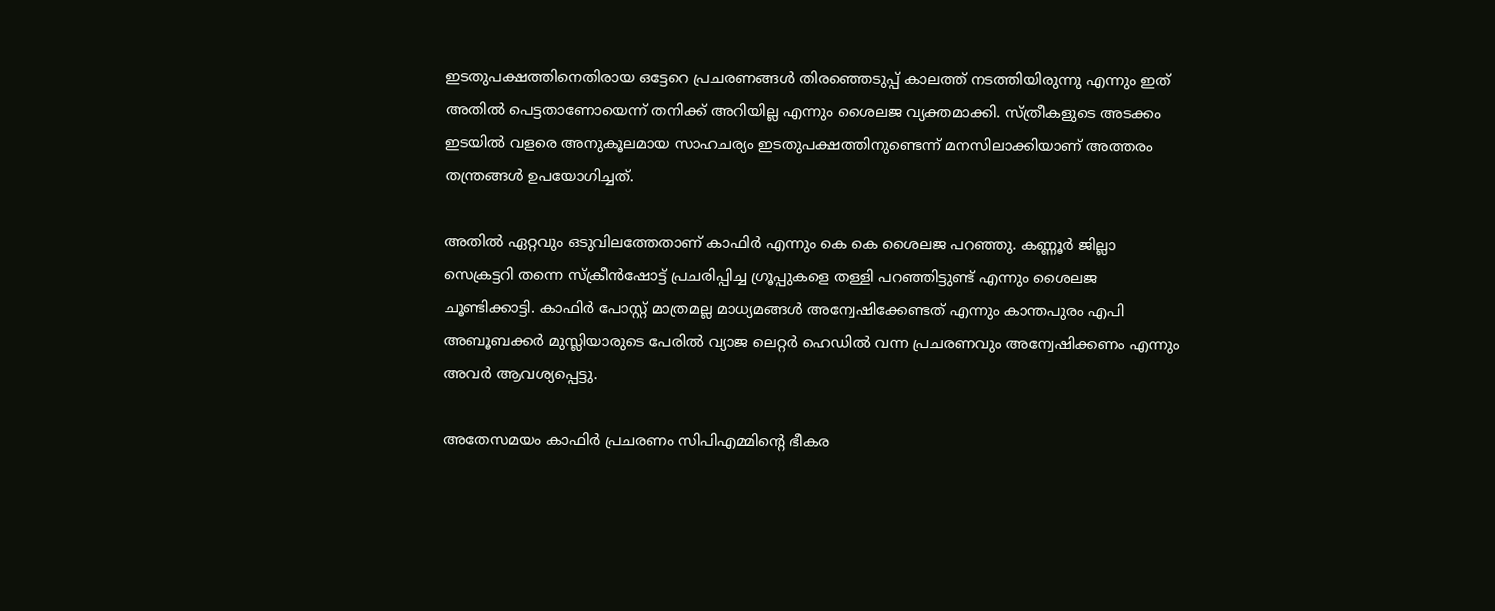ഇടതുപക്ഷത്തിനെതിരായ ഒട്ടേറെ പ്രചരണങ്ങള്‍ തിരഞ്ഞെടുപ്പ് കാലത്ത് നടത്തിയിരുന്നു എന്നും ഇത് അതില്‍ പെട്ടതാണോയെന്ന് തനിക്ക് അറിയില്ല എന്നും ശൈലജ വ്യക്തമാക്കി. സ്ത്രീകളുടെ അടക്കം ഇടയില്‍ വളരെ അനുകൂലമായ സാഹചര്യം ഇടതുപക്ഷത്തിനുണ്ടെന്ന് മനസിലാക്കിയാണ് അത്തരം തന്ത്രങ്ങള്‍ ഉപയോഗിച്ചത്.

അതില്‍ ഏറ്റവും ഒടുവിലത്തേതാണ് കാഫിര്‍ എന്നും കെ കെ ശൈലജ പറഞ്ഞു. കണ്ണൂര്‍ ജില്ലാ സെക്രട്ടറി തന്നെ സ്‌ക്രീന്‍ഷോട്ട് പ്രചരിപ്പിച്ച ഗ്രൂപ്പുകളെ തള്ളി പറഞ്ഞിട്ടുണ്ട് എന്നും ശൈലജ ചൂണ്ടിക്കാട്ടി. കാഫിര്‍ പോസ്റ്റ് മാത്രമല്ല മാധ്യമങ്ങള്‍ അന്വേഷിക്കേണ്ടത് എന്നും കാന്തപുരം എപി അബൂബക്കര്‍ മുസ്ലിയാരുടെ പേരില്‍ വ്യാജ ലെറ്റര്‍ ഹെഡില്‍ വന്ന പ്രചരണവും അന്വേഷിക്കണം എന്നും അവര്‍ ആവശ്യപ്പെട്ടു.

അതേസമയം കാഫിര്‍ പ്രചരണം സിപിഎമ്മിന്റെ ഭീകര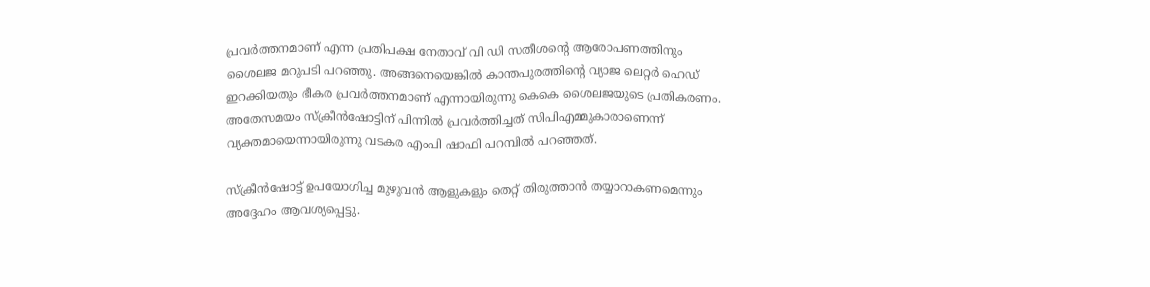പ്രവര്‍ത്തനമാണ് എന്ന പ്രതിപക്ഷ നേതാവ് വി ഡി സതീശന്റെ ആരോപണത്തിനും ശൈലജ മറുപടി പറഞ്ഞു. അങ്ങനെയെങ്കില്‍ കാന്തപുരത്തിന്റെ വ്യാജ ലെറ്റര്‍ ഹെഡ് ഇറക്കിയതും ഭീകര പ്രവര്‍ത്തനമാണ് എന്നായിരുന്നു കെകെ ശൈലജയുടെ പ്രതികരണം. അതേസമയം സ്‌ക്രീന്‍ഷോട്ടിന് പിന്നില്‍ പ്രവര്‍ത്തിച്ചത് സിപിഎമ്മുകാരാണെന്ന് വ്യക്തമായെന്നായിരുന്നു വടകര എംപി ഷാഫി പറമ്പില്‍ പറഞ്ഞത്.

സ്‌ക്രീന്‍ഷോട്ട് ഉപയോഗിച്ച മുഴുവന്‍ ആളുകളും തെറ്റ് തിരുത്താന്‍ തയ്യാറാകണമെന്നും അദ്ദേഹം ആവശ്യപ്പെട്ടു.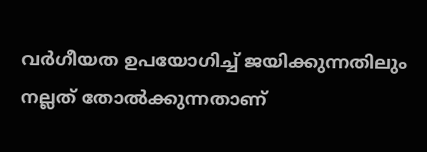വര്‍ഗീയത ഉപയോഗിച്ച് ജയിക്കുന്നതിലും നല്ലത് തോല്‍ക്കുന്നതാണ്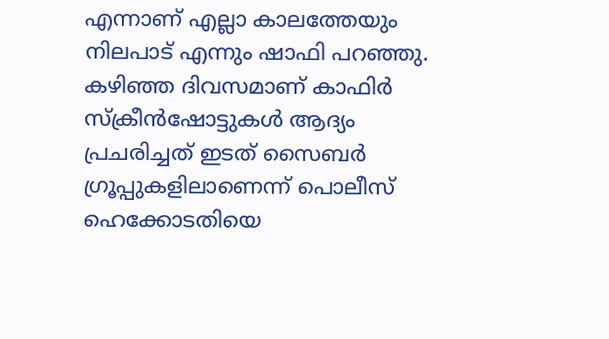എന്നാണ് എല്ലാ കാലത്തേയും നിലപാട് എന്നും ഷാഫി പറഞ്ഞു. കഴിഞ്ഞ ദിവസമാണ് കാഫിര്‍ സ്‌ക്രീന്‍ഷോട്ടുകള്‍ ആദ്യം പ്രചരിച്ചത് ഇടത് സൈബര്‍ ഗ്രൂപ്പുകളിലാണെന്ന് പൊലീസ് ഹെക്കോടതിയെ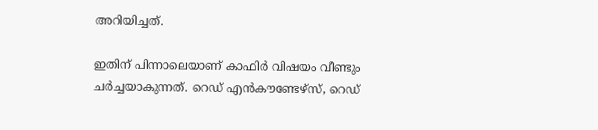അറിയിച്ചത്.

ഇതിന് പിന്നാലെയാണ് കാഫിര്‍ വിഷയം വീണ്ടും ചര്‍ച്ചയാകുന്നത്. റെഡ് എന്‍കൗണ്ടേഴ്‌സ്, റെഡ്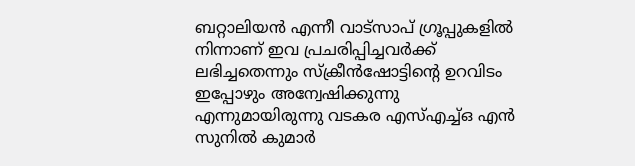ബറ്റാലിയന്‍ എന്നീ വാട്‌സാപ് ഗ്രൂപ്പുകളില്‍ നിന്നാണ് ഇവ പ്രചരിപ്പിച്ചവര്‍ക്ക് ലഭിച്ചതെന്നും സ്‌ക്രീന്‍ഷോട്ടിന്റെ ഉറവിടം ഇപ്പോഴും അന്വേഷിക്കുന്നു എന്നുമായിരുന്നു വടകര എസ്എച്ച്ഒ എന്‍ സുനില്‍ കുമാര്‍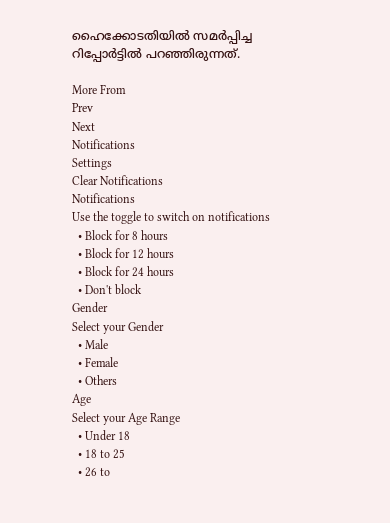ഹൈക്കോടതിയില്‍ സമര്‍പ്പിച്ച റിപ്പോര്‍ട്ടില്‍ പറഞ്ഞിരുന്നത്.

More From
Prev
Next
Notifications
Settings
Clear Notifications
Notifications
Use the toggle to switch on notifications
  • Block for 8 hours
  • Block for 12 hours
  • Block for 24 hours
  • Don't block
Gender
Select your Gender
  • Male
  • Female
  • Others
Age
Select your Age Range
  • Under 18
  • 18 to 25
  • 26 to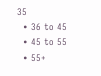35
  • 36 to 45
  • 45 to 55
  • 55+